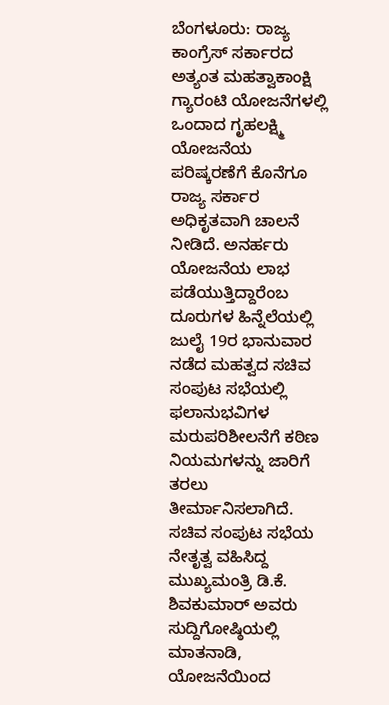ಬೆಂಗಳೂರು: ರಾಜ್ಯ ಕಾಂಗ್ರೆಸ್ ಸರ್ಕಾರದ ಅತ್ಯಂತ ಮಹತ್ವಾಕಾಂಕ್ಷಿ ಗ್ಯಾರಂಟಿ ಯೋಜನೆಗಳಲ್ಲಿ ಒಂದಾದ ಗೃಹಲಕ್ಷ್ಮಿ ಯೋಜನೆಯ ಪರಿಷ್ಕರಣೆಗೆ ಕೊನೆಗೂ ರಾಜ್ಯ ಸರ್ಕಾರ ಅಧಿಕೃತವಾಗಿ ಚಾಲನೆ ನೀಡಿದೆ. ಅನರ್ಹರು ಯೋಜನೆಯ ಲಾಭ ಪಡೆಯುತ್ತಿದ್ದಾರೆಂಬ ದೂರುಗಳ ಹಿನ್ನೆಲೆಯಲ್ಲಿ ಜುಲೈ 19ರ ಭಾನುವಾರ ನಡೆದ ಮಹತ್ವದ ಸಚಿವ ಸಂಪುಟ ಸಭೆಯಲ್ಲಿ ಫಲಾನುಭವಿಗಳ ಮರುಪರಿಶೀಲನೆಗೆ ಕಠಿಣ ನಿಯಮಗಳನ್ನು ಜಾರಿಗೆ ತರಲು ತೀರ್ಮಾನಿಸಲಾಗಿದೆ.
ಸಚಿವ ಸಂಪುಟ ಸಭೆಯ ನೇತೃತ್ವ ವಹಿಸಿದ್ದ ಮುಖ್ಯಮಂತ್ರಿ ಡಿ.ಕೆ. ಶಿವಕುಮಾರ್ ಅವರು ಸುದ್ದಿಗೋಷ್ಠಿಯಲ್ಲಿ ಮಾತನಾಡಿ, ಯೋಜನೆಯಿಂದ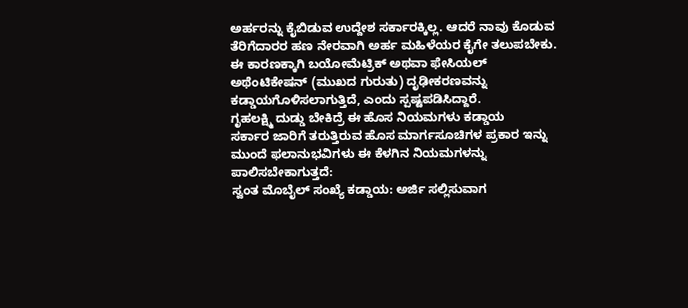ಅರ್ಹರನ್ನು ಕೈಬಿಡುವ ಉದ್ದೇಶ ಸರ್ಕಾರಕ್ಕಿಲ್ಲ. ಆದರೆ ನಾವು ಕೊಡುವ ತೆರಿಗೆದಾರರ ಹಣ ನೇರವಾಗಿ ಅರ್ಹ ಮಹಿಳೆಯರ ಕೈಗೇ ತಲುಪಬೇಕು. ಈ ಕಾರಣಕ್ಕಾಗಿ ಬಯೋಮೆಟ್ರಿಕ್ ಅಥವಾ ಫೇಸಿಯಲ್ ಅಥೆಂಟಿಕೇಷನ್ (ಮುಖದ ಗುರುತು) ದೃಢೀಕರಣವನ್ನು ಕಡ್ಡಾಯಗೊಳಿಸಲಾಗುತ್ತಿದೆ, ಎಂದು ಸ್ಪಷ್ಟಪಡಿಸಿದ್ದಾರೆ.
ಗೃಹಲಕ್ಷ್ಮಿ ದುಡ್ಡು ಬೇಕಿದ್ರೆ ಈ ಹೊಸ ನಿಯಮಗಳು ಕಡ್ಡಾಯ
ಸರ್ಕಾರ ಜಾರಿಗೆ ತರುತ್ತಿರುವ ಹೊಸ ಮಾರ್ಗಸೂಚಿಗಳ ಪ್ರಕಾರ ಇನ್ನು ಮುಂದೆ ಫಲಾನುಭವಿಗಳು ಈ ಕೆಳಗಿನ ನಿಯಮಗಳನ್ನು ಪಾಲಿಸಬೇಕಾಗುತ್ತದೆ:
ಸ್ವಂತ ಮೊಬೈಲ್ ಸಂಖ್ಯೆ ಕಡ್ಡಾಯ: ಅರ್ಜಿ ಸಲ್ಲಿಸುವಾಗ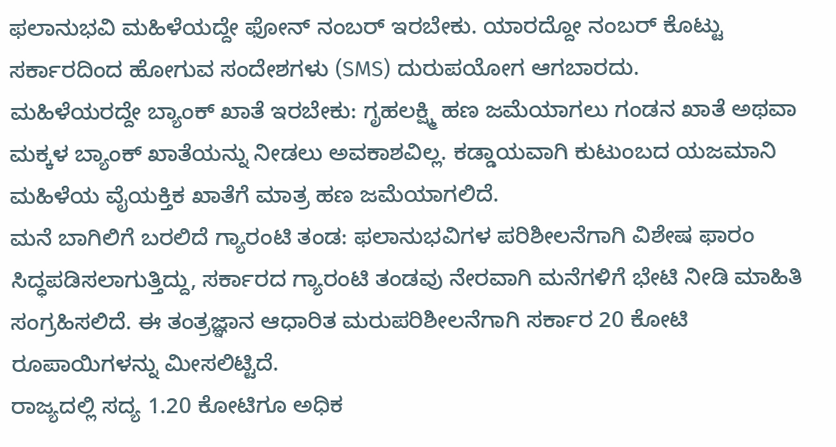ಫಲಾನುಭವಿ ಮಹಿಳೆಯದ್ದೇ ಫೋನ್ ನಂಬರ್ ಇರಬೇಕು. ಯಾರದ್ದೋ ನಂಬರ್ ಕೊಟ್ಟು ಸರ್ಕಾರದಿಂದ ಹೋಗುವ ಸಂದೇಶಗಳು (SMS) ದುರುಪಯೋಗ ಆಗಬಾರದು.
ಮಹಿಳೆಯರದ್ದೇ ಬ್ಯಾಂಕ್ ಖಾತೆ ಇರಬೇಕು: ಗೃಹಲಕ್ಷ್ಮಿ ಹಣ ಜಮೆಯಾಗಲು ಗಂಡನ ಖಾತೆ ಅಥವಾ ಮಕ್ಕಳ ಬ್ಯಾಂಕ್ ಖಾತೆಯನ್ನು ನೀಡಲು ಅವಕಾಶವಿಲ್ಲ. ಕಡ್ಡಾಯವಾಗಿ ಕುಟುಂಬದ ಯಜಮಾನಿ ಮಹಿಳೆಯ ವೈಯಕ್ತಿಕ ಖಾತೆಗೆ ಮಾತ್ರ ಹಣ ಜಮೆಯಾಗಲಿದೆ.
ಮನೆ ಬಾಗಿಲಿಗೆ ಬರಲಿದೆ ಗ್ಯಾರಂಟಿ ತಂಡ: ಫಲಾನುಭವಿಗಳ ಪರಿಶೀಲನೆಗಾಗಿ ವಿಶೇಷ ಫಾರಂ ಸಿದ್ಧಪಡಿಸಲಾಗುತ್ತಿದ್ದು, ಸರ್ಕಾರದ ಗ್ಯಾರಂಟಿ ತಂಡವು ನೇರವಾಗಿ ಮನೆಗಳಿಗೆ ಭೇಟಿ ನೀಡಿ ಮಾಹಿತಿ ಸಂಗ್ರಹಿಸಲಿದೆ. ಈ ತಂತ್ರಜ್ಞಾನ ಆಧಾರಿತ ಮರುಪರಿಶೀಲನೆಗಾಗಿ ಸರ್ಕಾರ 20 ಕೋಟಿ ರೂಪಾಯಿಗಳನ್ನು ಮೀಸಲಿಟ್ಟಿದೆ.
ರಾಜ್ಯದಲ್ಲಿ ಸದ್ಯ 1.20 ಕೋಟಿಗೂ ಅಧಿಕ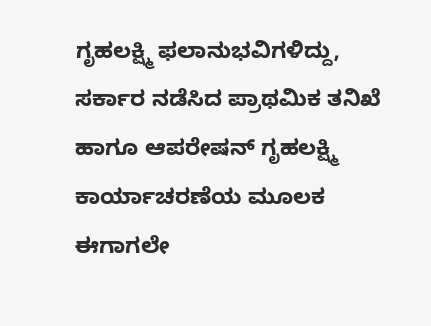ಗೃಹಲಕ್ಷ್ಮಿ ಫಲಾನುಭವಿಗಳಿದ್ದು, ಸರ್ಕಾರ ನಡೆಸಿದ ಪ್ರಾಥಮಿಕ ತನಿಖೆ ಹಾಗೂ ಆಪರೇಷನ್ ಗೃಹಲಕ್ಷ್ಮಿ ಕಾರ್ಯಾಚರಣೆಯ ಮೂಲಕ ಈಗಾಗಲೇ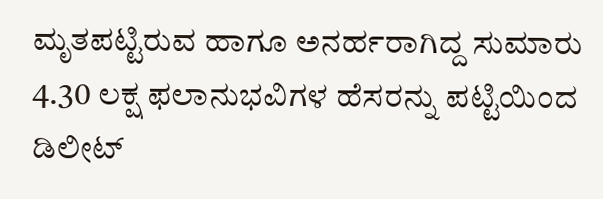ಮೃತಪಟ್ಟಿರುವ ಹಾಗೂ ಅನರ್ಹರಾಗಿದ್ದ ಸುಮಾರು 4.30 ಲಕ್ಷ ಫಲಾನುಭವಿಗಳ ಹೆಸರನ್ನು ಪಟ್ಟಿಯಿಂದ ಡಿಲೀಟ್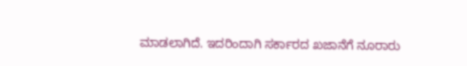ಮಾಡಲಾಗಿದೆ. ಇದರಿಂದಾಗಿ ಸರ್ಕಾರದ ಖಜಾನೆಗೆ ನೂರಾರು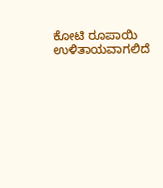ಕೋಟಿ ರೂಪಾಯಿ ಉಳಿತಾಯವಾಗಲಿದೆ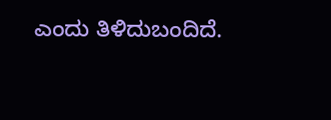ಎಂದು ತಿಳಿದುಬಂದಿದೆ.